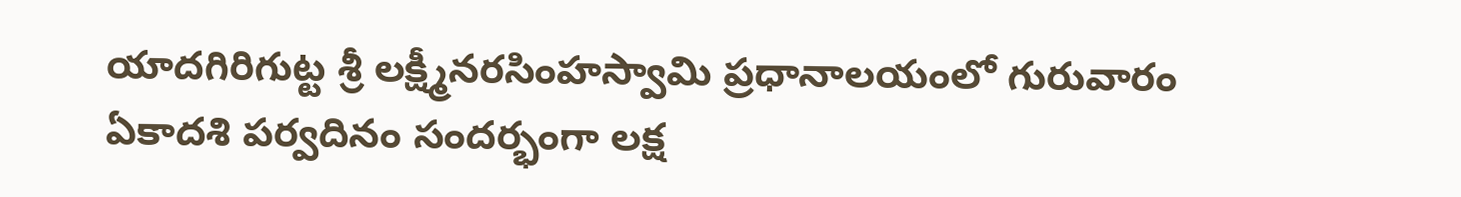యాదగిరిగుట్ట శ్రీ లక్ష్మీనరసింహస్వామి ప్రధానాలయంలో గురువారం ఏకాదశి పర్వదినం సందర్భంగా లక్ష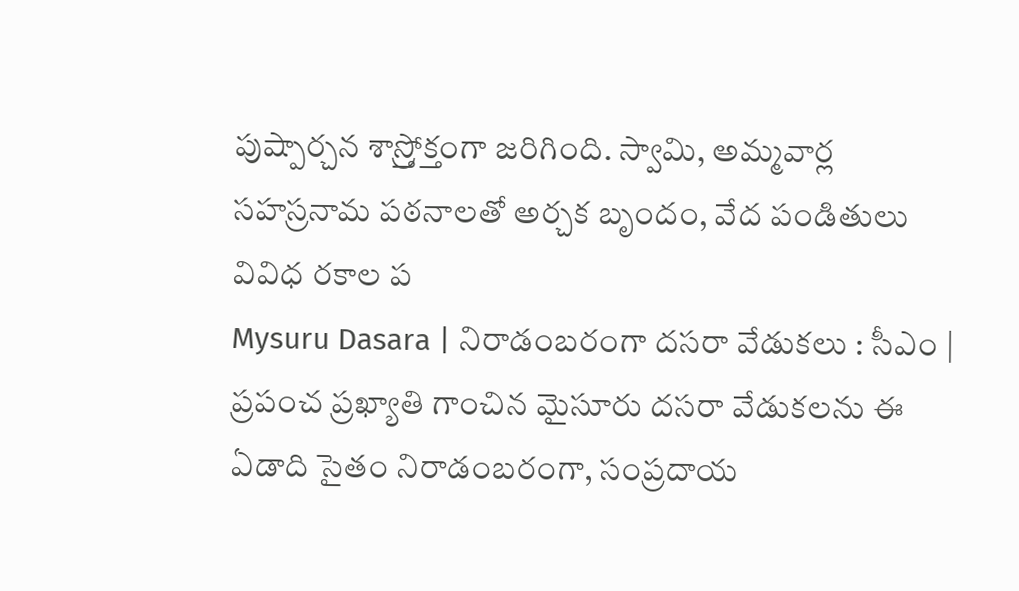పుష్పార్చన శాస్ర్తోక్తంగా జరిగింది. స్వామి, అమ్మవార్ల సహస్రనామ పఠనాలతో అర్చక బృందం, వేద పండితులు వివిధ రకాల ప
Mysuru Dasara | నిరాడంబరంగా దసరా వేడుకలు : సీఎం | ప్రపంచ ప్రఖ్యాతి గాంచిన మైసూరు దసరా వేడుకలను ఈ ఏడాది సైతం నిరాడంబరంగా, సంప్రదాయ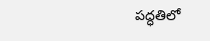పద్ధతిలో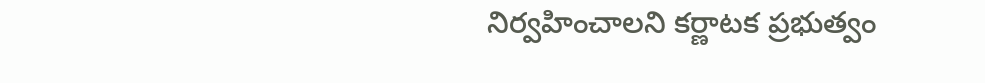నిర్వహించాలని కర్ణాటక ప్రభుత్వం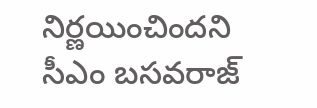నిర్ణయించిందని సీఎం బసవరాజ్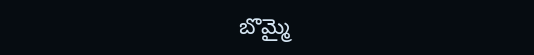బొమ్మై